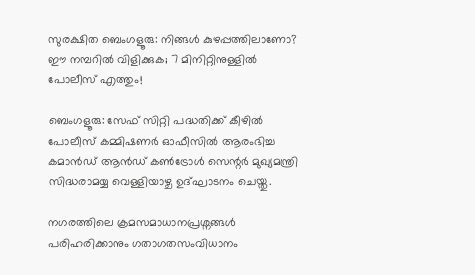സുരക്ഷിത ബെംഗളൂരു: നിങ്ങൾ കുഴപ്പത്തിലാണോ? ഈ നമ്പറിൽ വിളിക്കുക; 7 മിനിറ്റിനുള്ളിൽ പോലീസ് എത്തും!

ബെംഗളൂരു: സേഫ് സിറ്റി പദ്ധതിക്ക് കീഴിൽ പോലീസ് കമ്മിഷണർ ഓഫീസിൽ ആരംഭിച്ച കമാൻഡ് ആൻഡ് കൺട്രോൾ സെന്റർ മുഖ്യമന്ത്രി സിദ്ധരാമയ്യ വെള്ളിയാഴ്ച ഉദ്ഘാടനം ചെയ്തു.

നഗരത്തിലെ ക്രമസമാധാനപ്രശ്നങ്ങൾ പരിഹരിക്കാനും ഗതാഗതസംവിധാനം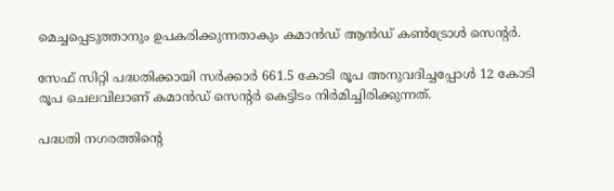മെച്ചപ്പെടുത്താനും ഉപകരിക്കുന്നതാകും കമാൻഡ് ആൻഡ് കൺട്രോൾ സെന്റർ.

സേഫ് സിറ്റി പദ്ധതിക്കായി സർക്കാർ 661.5 കോടി രൂപ അനുവദിച്ചപ്പോൾ 12 കോടി രൂപ ചെലവിലാണ് കമാൻഡ് സെന്റർ കെട്ടിടം നിർമിച്ചിരിക്കുന്നത്.

പദ്ധതി നഗരത്തിന്റെ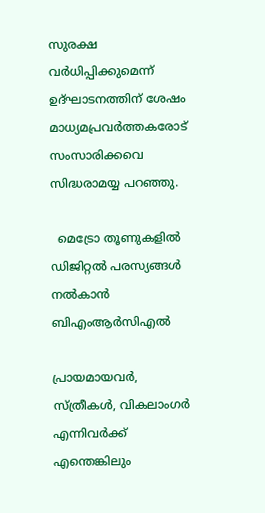സുരക്ഷ വർധിപ്പിക്കുമെന്ന് ഉദ്ഘാടനത്തിന് ശേഷം മാധ്യമപ്രവർത്തകരോട് സംസാരിക്കവെ സിദ്ധരാമയ്യ പറഞ്ഞു.

  മെട്രോ തൂണുകളിൽ ഡിജിറ്റൽ പരസ്യങ്ങൾ നൽകാൻ ബിഎംആർസിഎൽ

പ്രായമായവർ, സ്ത്രീകൾ, വികലാംഗർ എന്നിവർക്ക് എന്തെങ്കിലും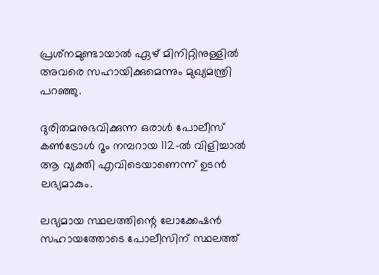പ്രശ്‌നമുണ്ടായാൽ ഏഴ് മിനിറ്റിനുള്ളിൽ അവരെ സഹായിക്കുമെന്നും മുഖ്യമന്ത്രി പറഞ്ഞു.

ദുരിതമനുഭവിക്കുന്ന ഒരാൾ പോലീസ് കൺട്രോൾ റൂം നമ്പറായ 112-ൽ വിളിച്ചാൽ ആ വ്യക്തി എവിടെയാണെന്ന് ഉടൻ ലഭ്യമാകും.

ലഭ്യമായ സ്ഥലത്തിന്റെ ലോക്കേഷൻ സഹായത്തോടെ പോലീസിന് സ്ഥലത്ത്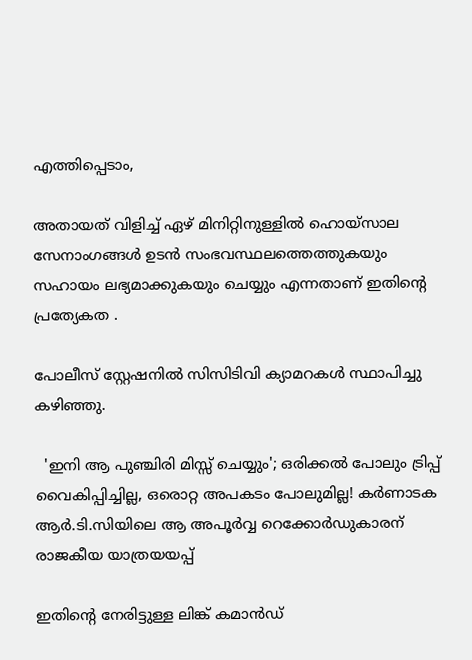എത്തിപ്പെടാം,

അതായത് വിളിച്ച് ഏഴ് മിനിറ്റിനുള്ളിൽ ഹൊയ്‌സാല സേനാംഗങ്ങൾ ഉടൻ സംഭവസ്ഥലത്തെത്തുകയും സഹായം ലഭ്യമാക്കുകയും ചെയ്യും എന്നതാണ് ഇതിന്റെ പ്രത്യേകത .

പോലീസ് സ്റ്റേഷനിൽ സിസിടിവി ക്യാമറകൾ സ്ഥാപിച്ചു കഴിഞ്ഞു.

  'ഇനി ആ പുഞ്ചിരി മിസ്സ് ചെയ്യും'; ഒരിക്കൽ പോലും ട്രിപ്പ് വൈകിപ്പിച്ചില്ല, ഒരൊറ്റ അപകടം പോലുമില്ല! കർണാടക ആർ.ടി.സിയിലെ ആ അപൂർവ്വ റെക്കോർഡുകാരന് രാജകീയ യാത്രയയപ്പ്

ഇതിന്റെ നേരിട്ടുള്ള ലിങ്ക് കമാൻഡ്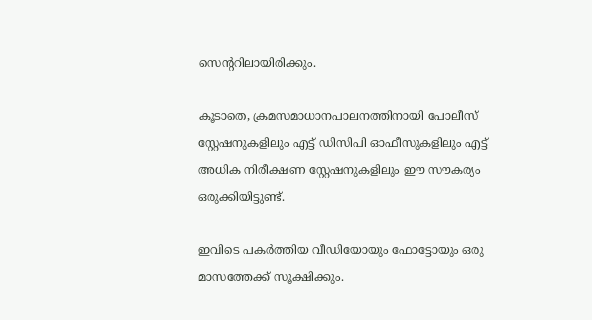സെന്ററിലായിരിക്കും.

കൂടാതെ, ക്രമസമാധാനപാലനത്തിനായി പോലീസ് സ്റ്റേഷനുകളിലും എട്ട് ഡിസിപി ഓഫീസുകളിലും എട്ട് അധിക നിരീക്ഷണ സ്റ്റേഷനുകളിലും ഈ സൗകര്യം ഒരുക്കിയിട്ടുണ്ട്.

ഇവിടെ പകർത്തിയ വീഡിയോയും ഫോട്ടോയും ഒരു മാസത്തേക്ക് സൂക്ഷിക്കും.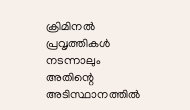ക്രിമിനൽ പ്രവൃത്തികൾ നടന്നാലും അതിന്റെ അടിസ്ഥാനത്തിൽ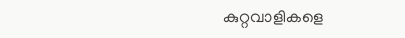കുറ്റവാളികളെ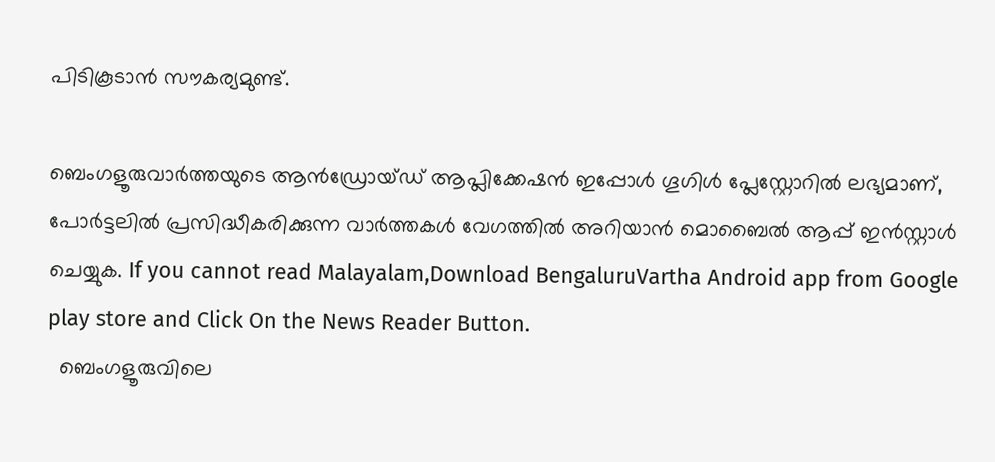പിടികൂടാൻ സൗകര്യമുണ്ട്.

ബെംഗളൂരുവാർത്തയുടെ ആൻഡ്രോയ്ഡ് ആപ്ലിക്കേഷൻ ഇപ്പോൾ ഗൂഗിൾ പ്ലേസ്റ്റോറിൽ ലഭ്യമാണ്, പോർട്ടലിൽ പ്രസിദ്ധീകരിക്കുന്ന വാർത്തകൾ വേഗത്തിൽ അറിയാൻ മൊബൈൽ ആപ്പ് ഇൻസ്റ്റാൾ ചെയ്യുക. If you cannot read Malayalam,Download BengaluruVartha Android app from Google play store and Click On the News Reader Button.
  ബെംഗളൂരുവിലെ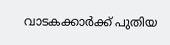വാടകക്കാർക്ക് പുതിയ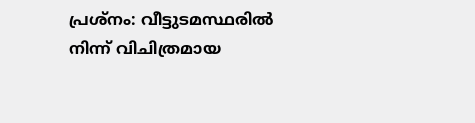പ്രശ്നം: വീട്ടുടമസ്ഥരിൽ നിന്ന് വിചിത്രമായ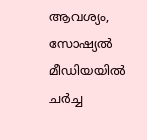ആവശ്യം, സോഷ്യൽ മീഡിയയിൽ ചർച്ച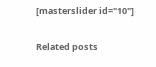[masterslider id="10"]

Related posts